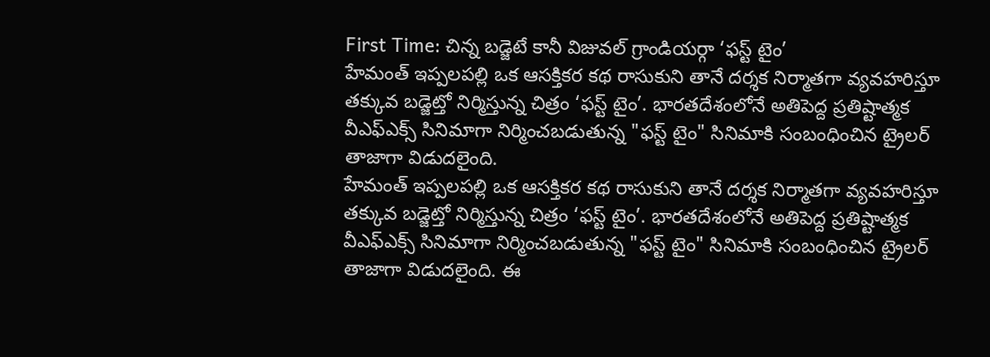First Time: చిన్న బడ్జెటే కానీ విజువల్ గ్రాండియర్గా ‘ఫస్ట్ టైం’
హేమంత్ ఇప్పలపల్లి ఒక ఆసక్తికర కథ రాసుకుని తానే దర్శక నిర్మాతగా వ్యవహరిస్తూ తక్కువ బడ్జెట్తో నిర్మిస్తున్న చిత్రం ‘ఫస్ట్ టైం’. భారతదేశంలోనే అతిపెద్ద ప్రతిష్టాత్మక వీఎఫ్ఎక్స్ సినిమాగా నిర్మించబడుతున్న "ఫస్ట్ టైం" సినిమాకి సంబంధించిన ట్రైలర్ తాజాగా విడుదలైంది.
హేమంత్ ఇప్పలపల్లి ఒక ఆసక్తికర కథ రాసుకుని తానే దర్శక నిర్మాతగా వ్యవహరిస్తూ తక్కువ బడ్జెట్తో నిర్మిస్తున్న చిత్రం ‘ఫస్ట్ టైం’. భారతదేశంలోనే అతిపెద్ద ప్రతిష్టాత్మక వీఎఫ్ఎక్స్ సినిమాగా నిర్మించబడుతున్న "ఫస్ట్ టైం" సినిమాకి సంబంధించిన ట్రైలర్ తాజాగా విడుదలైంది. ఈ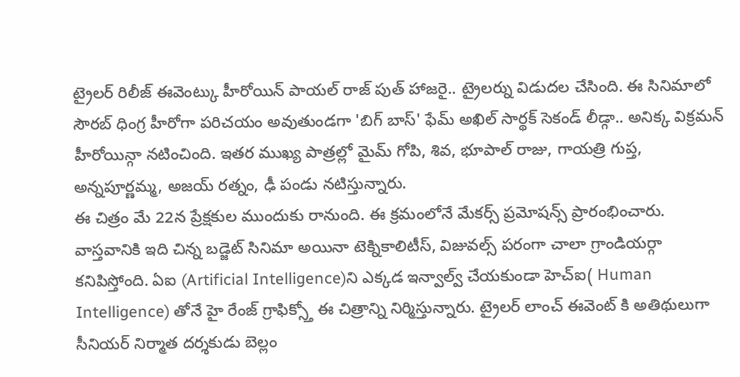ట్రైలర్ రిలీజ్ ఈవెంట్కు హీరోయిన్ పాయల్ రాజ్ పుత్ హాజరై.. ట్రైలర్ను విడుదల చేసింది. ఈ సినిమాలో సౌరబ్ ధింగ్ర హీరోగా పరిచయం అవుతుండగా 'బిగ్ బాస్' ఫేమ్ అఖిల్ సార్థక్ సెకండ్ లీడ్గా.. అనిక్క విక్రమన్ హీరోయిన్గా నటించింది. ఇతర ముఖ్య పాత్రల్లో మైమ్ గోపి, శివ, భూపాల్ రాజు, గాయత్రి గుప్త, అన్నపూర్ణమ్మ, అజయ్ రత్నం, ఢీ పండు నటిస్తున్నారు.
ఈ చిత్రం మే 22న ప్రేక్షకుల ముందుకు రానుంది. ఈ క్రమంలోనే మేకర్స్ ప్రమోషన్స్ ప్రారంభించారు. వాస్తవానికి ఇది చిన్న బడ్జెట్ సినిమా అయినా టెక్నికాలిటీస్, విజువల్స్ పరంగా చాలా గ్రాండియర్గా కనిపిస్తోంది. ఏఐ (Artificial Intelligence)ని ఎక్కడ ఇన్వాల్వ్ చేయకుండా హెచ్ఐ( Human Intelligence) తోనే హై రేంజ్ గ్రాఫిక్స్తో ఈ చిత్రాన్ని నిర్మిస్తున్నారు. ట్రైలర్ లాంచ్ ఈవెంట్ కి అతిథులుగా సీనియర్ నిర్మాత దర్శకుడు బెల్లం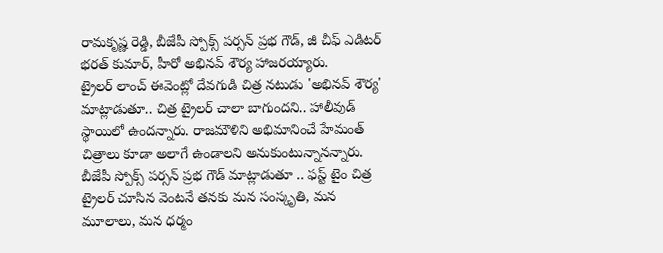రామకృష్ణ రెడ్డి, బీజేపీ స్పోక్స్ పర్సన్ ప్రభ గౌడ్, జీ చీఫ్ ఎడిటర్ భరత్ కుమార్, హీరో అభినవ్ శౌర్య హాజరయ్యారు.
ట్రైలర్ లాంచ్ ఈవెంట్లో దేవగుడి చిత్ర నటుడు 'అభినవ్ శౌర్య' మాట్లాడుతూ.. చిత్ర ట్రైలర్ చాలా బాగుందని.. హాలీవుడ్ స్థాయిలో ఉందన్నారు. రాజమౌళిని అభిమానించే హేమంత్ చిత్రాలు కూడా అలాగే ఉండాలని అనుకుంటున్నానన్నారు. బీజేపీ స్పోక్స్ పర్సన్ ప్రభ గౌడ్ మాట్లాడుతూ .. ఫస్ట్ టైం చిత్ర ట్రైలర్ చూసిన వెంటనే తనకు మన సంస్కృతి, మన మూలాలు, మన ధర్మం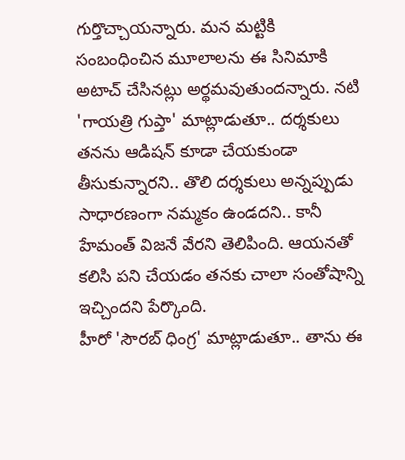గుర్తొచ్చాయన్నారు. మన మట్టికి సంబంధించిన మూలాలను ఈ సినిమాకి అటాచ్ చేసినట్లు అర్థమవుతుందన్నారు. నటి 'గాయత్రి గుప్తా' మాట్లాడుతూ.. దర్శకులు తనను ఆడిషన్ కూడా చేయకుండా తీసుకున్నారని.. తొలి దర్శకులు అన్నప్పుడు సాధారణంగా నమ్మకం ఉండదని.. కానీ హేమంత్ విజనే వేరని తెలిపింది. ఆయనతో కలిసి పని చేయడం తనకు చాలా సంతోషాన్ని ఇచ్చిందని పేర్కొంది.
హీరో 'సౌరబ్ ధింగ్ర' మాట్లాడుతూ.. తాను ఈ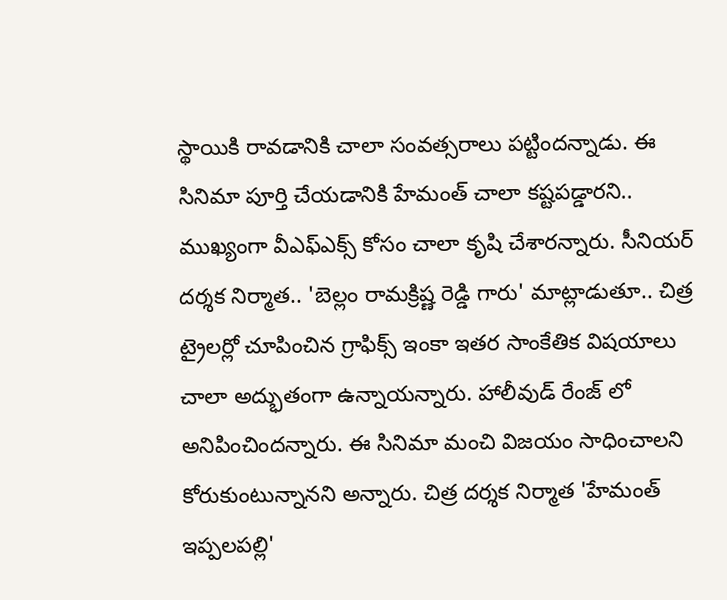స్థాయికి రావడానికి చాలా సంవత్సరాలు పట్టిందన్నాడు. ఈ సినిమా పూర్తి చేయడానికి హేమంత్ చాలా కష్టపడ్డారని.. ముఖ్యంగా వీఎఫ్ఎక్స్ కోసం చాలా కృషి చేశారన్నారు. సీనియర్ దర్శక నిర్మాత.. 'బెల్లం రామక్రిష్ణ రెడ్డి గారు' మాట్లాడుతూ.. చిత్ర ట్రైలర్లో చూపించిన గ్రాఫిక్స్ ఇంకా ఇతర సాంకేతిక విషయాలు చాలా అద్భుతంగా ఉన్నాయన్నారు. హాలీవుడ్ రేంజ్ లో అనిపించిందన్నారు. ఈ సినిమా మంచి విజయం సాధించాలని కోరుకుంటున్నానని అన్నారు. చిత్ర దర్శక నిర్మాత 'హేమంత్ ఇప్పలపల్లి'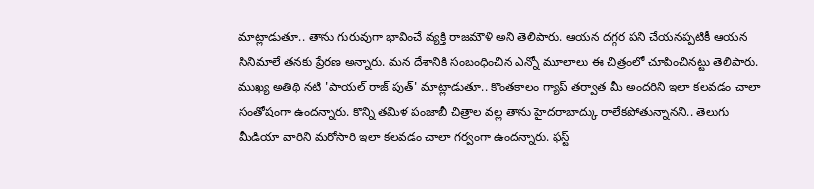మాట్లాడుతూ.. తాను గురువుగా భావించే వ్యక్తి రాజమౌళి అని తెలిపారు. ఆయన దగ్గర పని చేయనప్పటికీ ఆయన సినిమాలే తనకు ప్రేరణ అన్నారు. మన దేశానికి సంబంధించిన ఎన్నో మూలాలు ఈ చిత్రంలో చూపించినట్టు తెలిపారు.
ముఖ్య అతిథి నటి 'పాయల్ రాజ్ పుత్' మాట్లాడుతూ.. కొంతకాలం గ్యాప్ తర్వాత మీ అందరిని ఇలా కలవడం చాలా సంతోషంగా ఉందన్నారు. కొన్ని తమిళ పంజాబీ చిత్రాల వల్ల తాను హైదరాబాద్కు రాలేకపోతున్నానని.. తెలుగు మీడియా వారిని మరోసారి ఇలా కలవడం చాలా గర్వంగా ఉందన్నారు. ఫస్ట్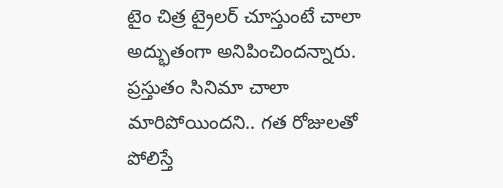టైం చిత్ర ట్రైలర్ చూస్తుంటే చాలా అద్భుతంగా అనిపించిందన్నారు. ప్రస్తుతం సినిమా చాలా మారిపోయిందని.. గత రోజులతో పోలిస్తే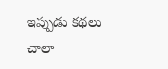ఇప్పుడు కథలు చాలా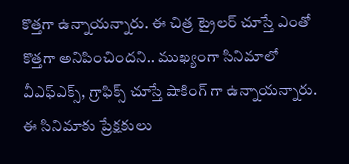కొత్తగా ఉన్నాయన్నారు. ఈ చిత్ర ట్రైలర్ చూస్తే ఎంతో కొత్తగా అనిపించిందని.. ముఖ్యంగా సినిమాలో వీఎఫ్ఎక్స్, గ్రాఫిక్స్ చూస్తే షాకింగ్ గా ఉన్నాయన్నారు. ఈ సినిమాకు ప్రేక్షకులు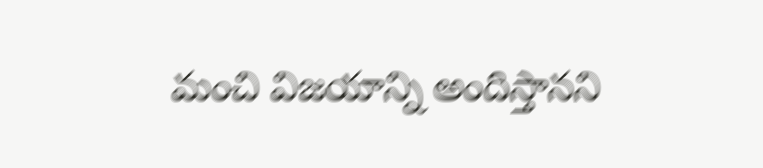మంచి విజయాన్ని అందిస్తానని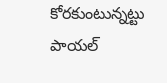కోరకుంటున్నట్టు పాయల్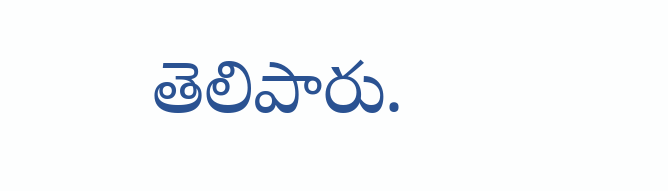తెలిపారు.